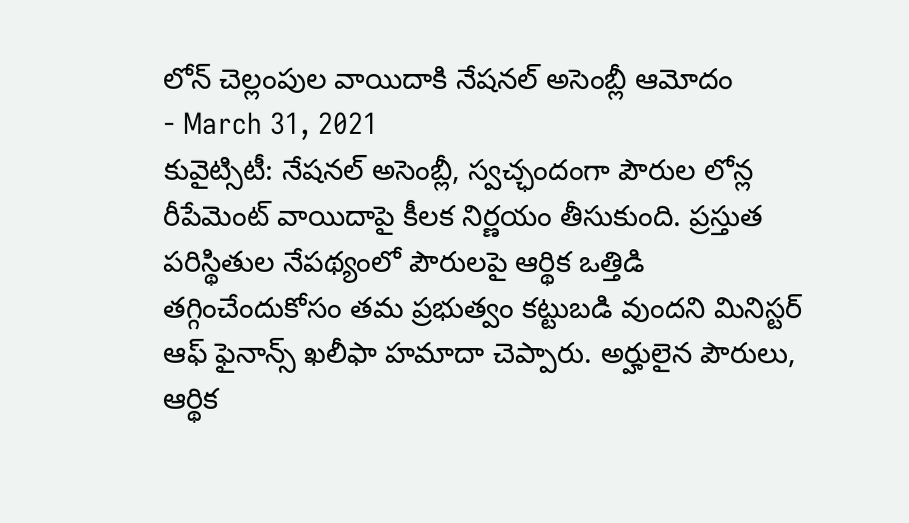లోన్ చెల్లంపుల వాయిదాకి నేషనల్ అసెంబ్లీ ఆమోదం
- March 31, 2021
కువైట్సిటీ: నేషనల్ అసెంబ్లీ, స్వచ్ఛందంగా పౌరుల లోన్ల రీపేమెంట్ వాయిదాపై కీలక నిర్ణయం తీసుకుంది. ప్రస్తుత పరిస్థితుల నేపథ్యంలో పౌరులపై ఆర్థిక ఒత్తిడి తగ్గించేందుకోసం తమ ప్రభుత్వం కట్టుబడి వుందని మినిస్టర్ ఆఫ్ ఫైనాన్స్ ఖలీఫా హమాదా చెప్పారు. అర్హులైన పౌరులు, ఆర్థిక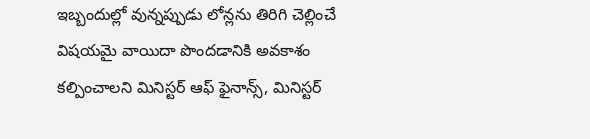ఇబ్బందుల్లో వున్నప్పుడు లోన్లను తిరిగి చెల్లించే విషయమై వాయిదా పొందడానికి అవకాశం కల్పించాలని మినిస్టర్ ఆఫ్ ఫైనాన్స్, మినిస్టర్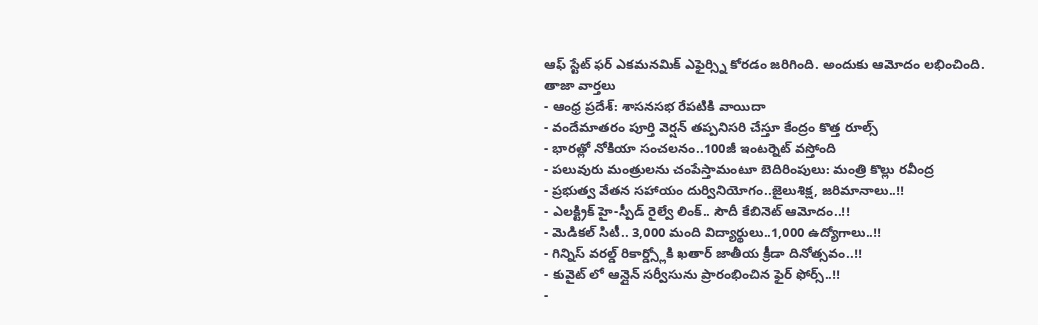ఆఫ్ స్టేట్ ఫర్ ఎకమనమిక్ ఎఫైర్స్ని కోరడం జరిగింది. అందుకు ఆమోదం లభించింది.
తాజా వార్తలు
- ఆంధ్ర ప్రదేశ్: శాసనసభ రేపటికి వాయిదా
- వందేమాతరం పూర్తి వెర్షన్ తప్పనిసరి చేస్తూ కేంద్రం కొత్త రూల్స్
- భారత్లో నోకియా సంచలనం..100జీ ఇంటర్నెట్ వస్తోంది
- పలువురు మంత్రులను చంపేస్తామంటూ బెదిరింపులు: మంత్రి కొల్లు రవీంద్ర
- ప్రభుత్వ వేతన సహాయం దుర్వినియోగం..జైలుశిక్ష, జరిమానాలు..!!
- ఎలక్ట్రిక్ హై-స్పీడ్ రైల్వే లింక్.. సౌదీ కేబినెట్ ఆమోదం..!!
- మెడికల్ సిటీ.. 3,000 మంది విద్యార్థులు..1,000 ఉద్యోగాలు..!!
- గిన్నిస్ వరల్డ్ రికార్డ్స్లోకి ఖతార్ జాతీయ క్రీడా దినోత్సవం..!!
- కువైట్ లో ఆన్లైన్ సర్వీసును ప్రారంభించిన ఫైర్ ఫోర్స్..!!
-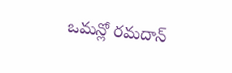ఒమన్లో రమదాన్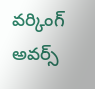వర్కింగ్ అవర్స్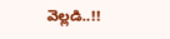వెల్లడి..!!